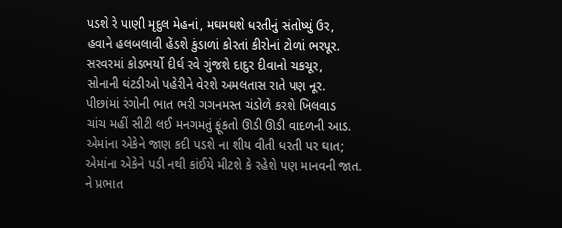પડશે રે પાણી મૃદુલ મેહનાં, મઘમઘશે ધરતીનું સંતોષ્યું ઉર,
હવાને હલબલાવી હેંડશે કુંડાળાં કોરતાં કીરોનાં ટોળાં ભરપૂર.
સરવરમાં કોડભર્યો દીર્ઘ રવે ગુંજશે દાદુર દીવાનો ચકચૂર,
સોનાની ઘંટડીઓ પહેરીને વેરશે અમલતાસ રાતે પણ નૂર.
પીછાંમાં રંગોની ભાત ભરી ગગનમસ્ત ચંડોળે કરશે ખિલવાડ
ચાંચ મહીં સીટી લઈ મનગમતું ફૂંકતો ઊડી ઊડી વાદળની આડ.
એમાંના એકેને જાણ કદી પડશે ના શીય વીતી ધરતી પર ઘાત;
એમાંના એકેને પડી નથી કાંઈયે મીટશે કે રહેશે પણ માનવની જાત.
ને પ્રભાત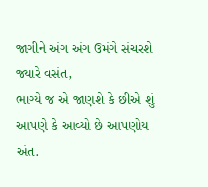જાગીને અંગ અંગ ઉમંગે સંચરશે જ્યારે વસંત,
ભાગ્યે જ એ જાણશે કે છીએ શું આપણે કે આવ્યો છે આપણોય અંત.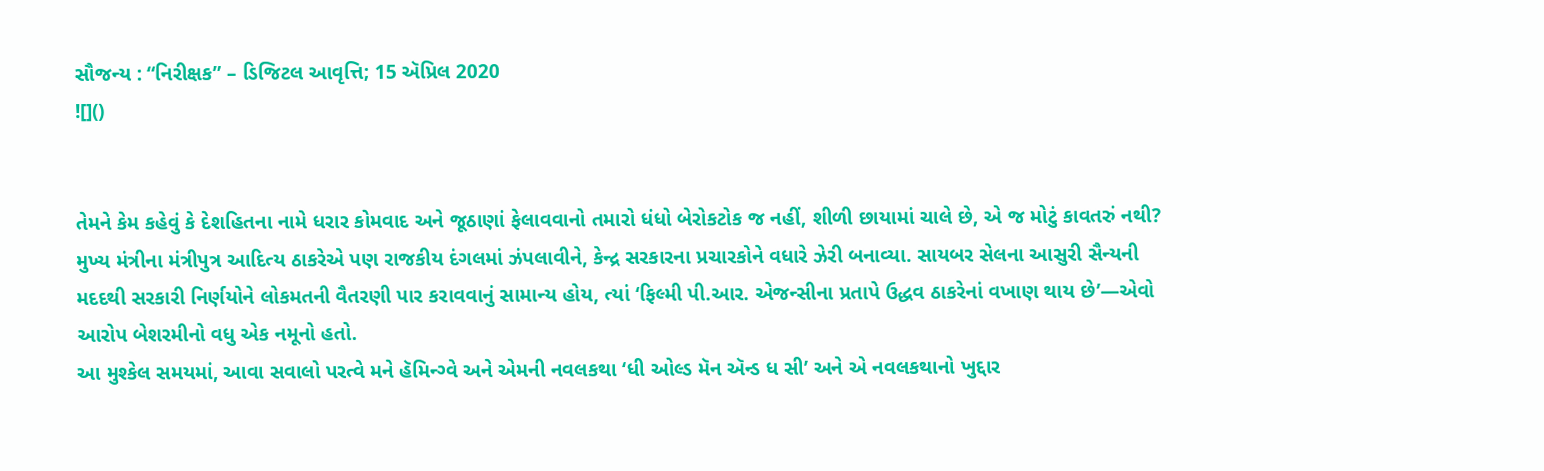સૌજન્ય : “નિરીક્ષક” – ડિજિટલ આવૃત્તિ; 15 ઍપ્રિલ 2020
![]()


તેમને કેમ કહેવું કે દેશહિતના નામે ધરાર કોમવાદ અને જૂઠાણાં ફેલાવવાનો તમારો ધંધો બેરોકટોક જ નહીં, શીળી છાયામાં ચાલે છે, એ જ મોટું કાવતરું નથી? મુખ્ય મંત્રીના મંત્રીપુત્ર આદિત્ય ઠાકરેએ પણ રાજકીય દંગલમાં ઝંપલાવીને, કેન્દ્ર સરકારના પ્રચારકોને વધારે ઝેરી બનાવ્યા. સાયબર સેલના આસુરી સૈન્યની મદદથી સરકારી નિર્ણયોને લોકમતની વૈતરણી પાર કરાવવાનું સામાન્ય હોય, ત્યાં ‘ફિલ્મી પી.આર. એજન્સીના પ્રતાપે ઉદ્ધવ ઠાકરેનાં વખાણ થાય છે’—એવો આરોપ બેશરમીનો વધુ એક નમૂનો હતો.
આ મુશ્કેલ સમયમાં, આવા સવાલો પરત્વે મને હૅમિન્ગ્વે અને એમની નવલકથા ‘ધી ઓલ્ડ મૅન ઍન્ડ ધ સી’ અને એ નવલકથાનો ખુદ્દાર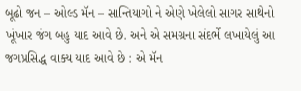બૂઢો જન – ઓલ્ડ મૅન – સાન્તિયાગો ને એણે ખેલેલો સાગર સાથેનો ખૂંખાર જંગ બહુ યાદ આવે છે. અને એ સમગ્રના સંદર્ભે લખાયેલું આ જગપ્રસિદ્ધ વાક્ય યાદ આવે છે : એ મૅન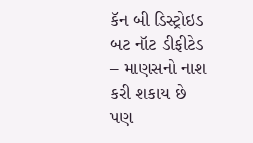કૅન બી ડિસ્ટ્રોઇડ બટ નૉટ ડીફીટેડ – માણસનો નાશ કરી શકાય છે પણ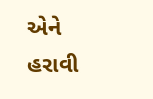એને હરાવી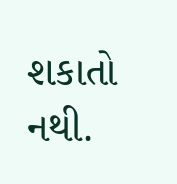શકાતો નથી.